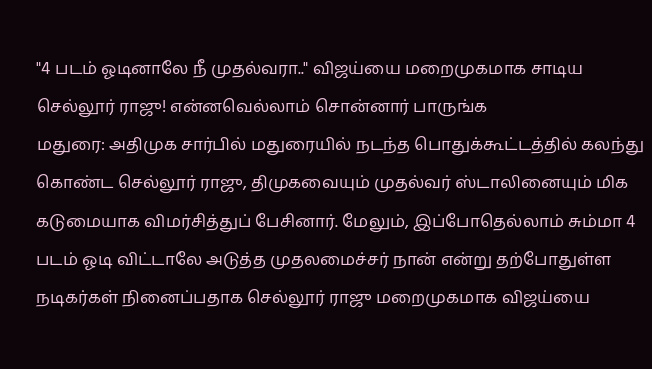"4 படம் ஓடினாலே நீ முதல்வரா.." விஜய்யை மறைமுகமாக சாடிய செல்லூர் ராஜு! என்னவெல்லாம் சொன்னார் பாருங்க
மதுரை: அதிமுக சார்பில் மதுரையில் நடந்த பொதுக்கூட்டத்தில் கலந்து கொண்ட செல்லூர் ராஜு, திமுகவையும் முதல்வர் ஸ்டாலினையும் மிக கடுமையாக விமர்சித்துப் பேசினார். மேலும், இப்போதெல்லாம் சும்மா 4 படம் ஓடி விட்டாலே அடுத்த முதலமைச்சர் நான் என்று தற்போதுள்ள நடிகர்கள் நினைப்பதாக செல்லூர் ராஜு மறைமுகமாக விஜய்யை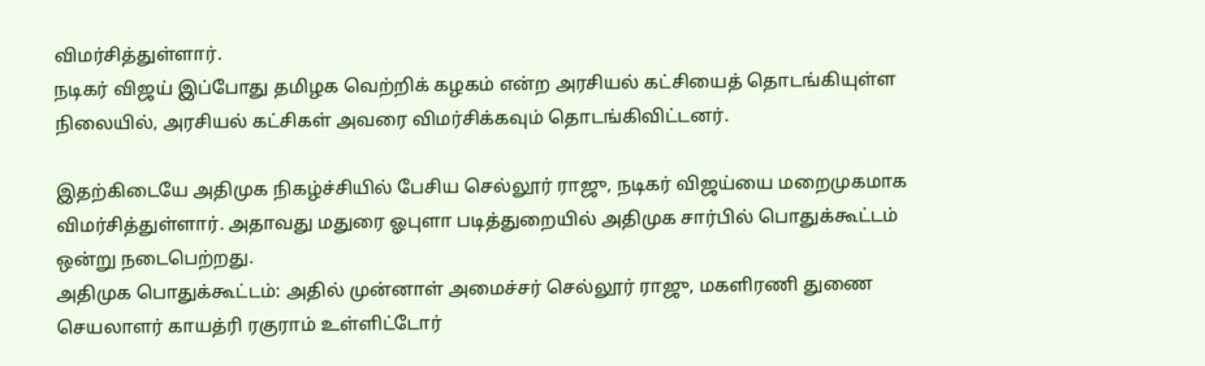விமர்சித்துள்ளார்.
நடிகர் விஜய் இப்போது தமிழக வெற்றிக் கழகம் என்ற அரசியல் கட்சியைத் தொடங்கியுள்ள நிலையில், அரசியல் கட்சிகள் அவரை விமர்சிக்கவும் தொடங்கிவிட்டனர்.

இதற்கிடையே அதிமுக நிகழ்ச்சியில் பேசிய செல்லூர் ராஜு, நடிகர் விஜய்யை மறைமுகமாக விமர்சித்துள்ளார். அதாவது மதுரை ஓபுளா படித்துறையில் அதிமுக சார்பில் பொதுக்கூட்டம் ஒன்று நடைபெற்றது.
அதிமுக பொதுக்கூட்டம்: அதில் முன்னாள் அமைச்சர் செல்லூர் ராஜு, மகளிரணி துணை செயலாளர் காயத்ரி ரகுராம் உள்ளிட்டோர்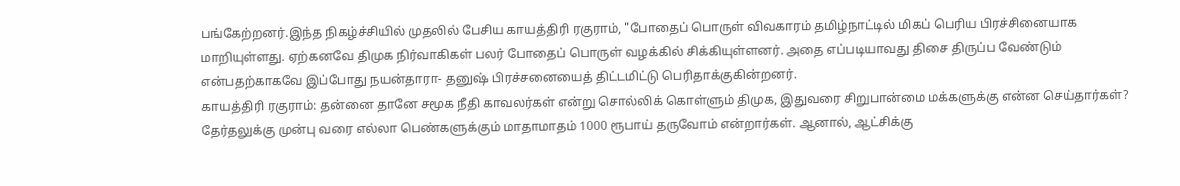பங்கேற்றனர்.இந்த நிகழ்ச்சியில் முதலில் பேசிய காயத்திரி ரகுராம், "போதைப் பொருள் விவகாரம் தமிழ்நாட்டில் மிகப் பெரிய பிரச்சினையாக மாறியுள்ளது. ஏற்கனவே திமுக நிர்வாகிகள் பலர் போதைப் பொருள் வழக்கில் சிக்கியுள்ளனர். அதை எப்படியாவது திசை திருப்ப வேண்டும் என்பதற்காகவே இப்போது நயன்தாரா- தனுஷ் பிரச்சனையைத் திட்டமிட்டு பெரிதாக்குகின்றனர்.
காயத்திரி ரகுராம்: தன்னை தானே சமூக நீதி காவலர்கள் என்று சொல்லிக் கொள்ளும் திமுக, இதுவரை சிறுபான்மை மக்களுக்கு என்ன செய்தார்கள்? தேர்தலுக்கு முன்பு வரை எல்லா பெண்களுக்கும் மாதாமாதம் 1000 ரூபாய் தருவோம் என்றார்கள். ஆனால், ஆட்சிக்கு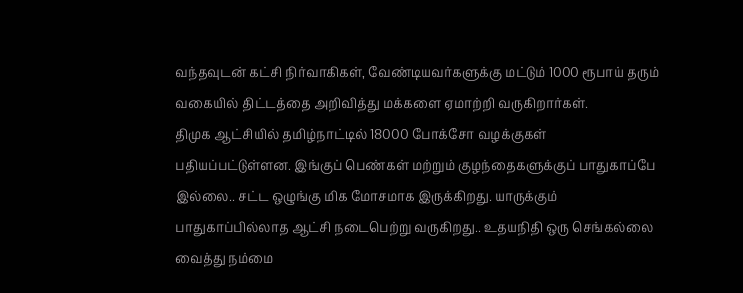வந்தவுடன் கட்சி நிர்வாகிகள், வேண்டியவர்களுக்கு மட்டும் 1000 ரூபாய் தரும் வகையில் திட்டத்தை அறிவித்து மக்களை ஏமாற்றி வருகிறார்கள்.
திமுக ஆட்சியில் தமிழ்நாட்டில் 18000 போக்சோ வழக்குகள் பதியப்பட்டுள்ளன. இங்குப் பெண்கள் மற்றும் குழந்தைகளுக்குப் பாதுகாப்பே இல்லை.. சட்ட ஒழுங்கு மிக மோசமாக இருக்கிறது. யாருக்கும் பாதுகாப்பில்லாத ஆட்சி நடைபெற்று வருகிறது.. உதயநிதி ஒரு செங்கல்லை வைத்து நம்மை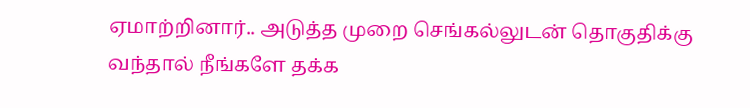ஏமாற்றினார்.. அடுத்த முறை செங்கல்லுடன் தொகுதிக்கு வந்தால் நீங்களே தக்க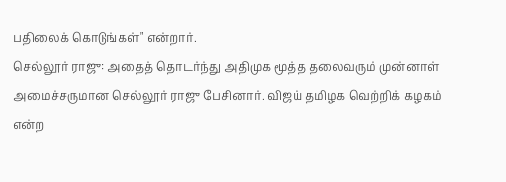பதிலைக் கொடுங்கள்" என்றார்.
செல்லூர் ராஜு: அதைத் தொடர்ந்து அதிமுக மூத்த தலைவரும் முன்னாள் அமைச்சருமான செல்லூர் ராஜு பேசினார். விஜய் தமிழக வெற்றிக் கழகம் என்ற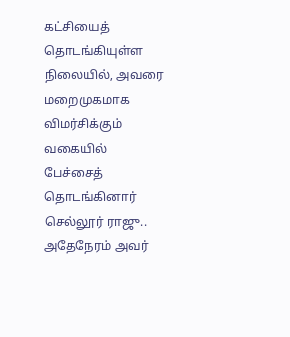கட்சியைத் தொடங்கியுள்ள நிலையில், அவரை மறைமுகமாக விமர்சிக்கும் வகையில் பேச்சைத் தொடங்கினார் செல்லூர் ராஜு.. அதேநேரம் அவர்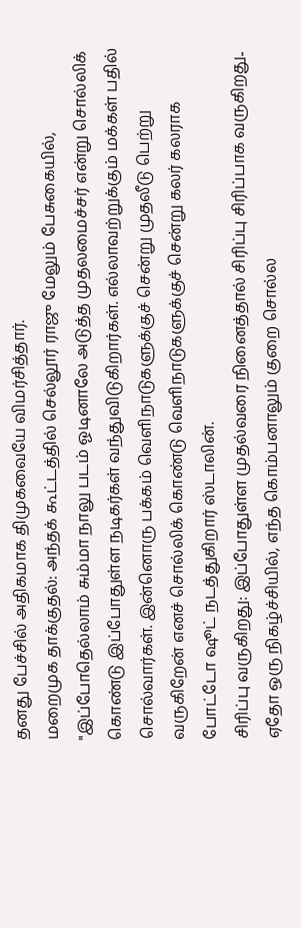தனது பேச்சில் அதிகமாக திமுகவையே விமர்சித்தார்.
மறைமுக தாக்குதல்: அந்தக் கூட்டத்தில் செல்லூர் ராஜு மேலும் பேசுகையில், "இப்போதெல்லாம் சும்மா நாலு படம் ஓடினாலே அடுத்த முதலமைச்சர் என்று சொல்லிக் கொண்டு இப்போதுள்ள நடிகர்கள் வந்துவிடுகிறார்கள். எல்லாவற்றுக்கும் மக்கள் பதில் சொல்வார்கள். இன்னொரு பக்கம் வெளிநாடுகளுக்குச் சென்று முதலீடு பெற்று வருகிறேன் எனச் சொல்லிக் கொண்டு வெளிநாடுகளுக்குச் சென்று கலர் கலராக போட்டோ ஷூட் நடத்துகிறார் ஸ்டாலின்.
சிரிப்பு வருகிறது: இப்போதுள்ள முதல்வரை நினைத்தால் சிரிப்பு சிரிப்பாக வருகிறது.. ஏதோ ஒரு நிகழ்ச்சியில், எந்த கொம்பனாலும் குறை சொல்ல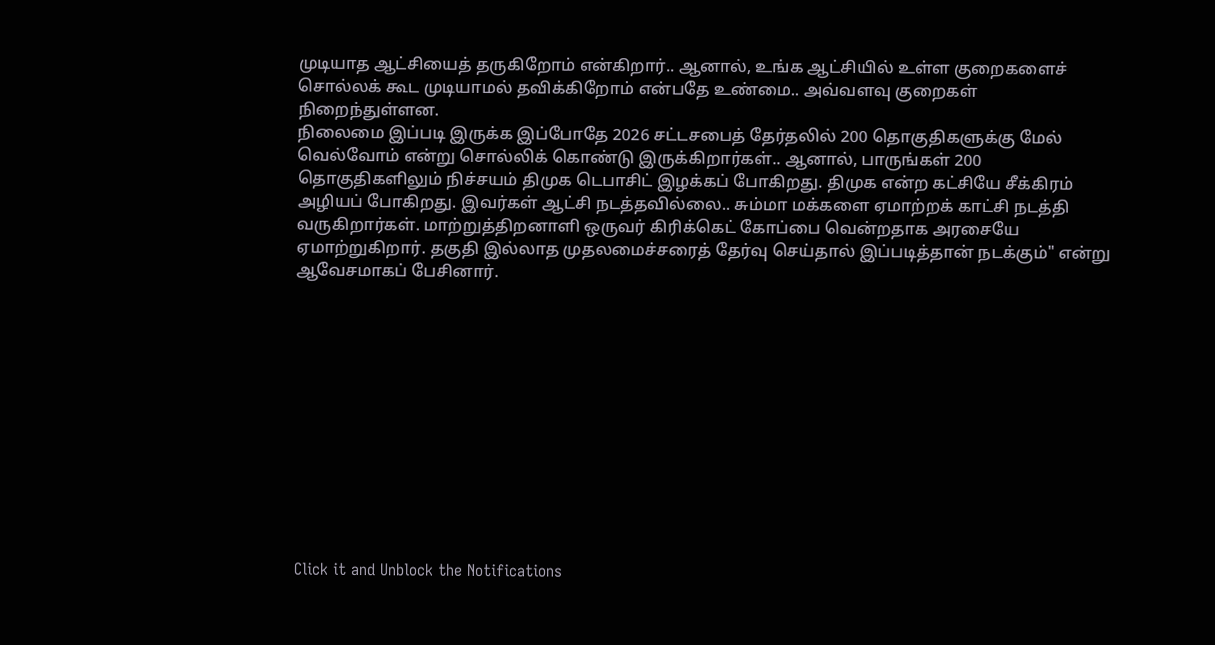முடியாத ஆட்சியைத் தருகிறோம் என்கிறார்.. ஆனால், உங்க ஆட்சியில் உள்ள குறைகளைச் சொல்லக் கூட முடியாமல் தவிக்கிறோம் என்பதே உண்மை.. அவ்வளவு குறைகள் நிறைந்துள்ளன.
நிலைமை இப்படி இருக்க இப்போதே 2026 சட்டசபைத் தேர்தலில் 200 தொகுதிகளுக்கு மேல் வெல்வோம் என்று சொல்லிக் கொண்டு இருக்கிறார்கள்.. ஆனால், பாருங்கள் 200 தொகுதிகளிலும் நிச்சயம் திமுக டெபாசிட் இழக்கப் போகிறது. திமுக என்ற கட்சியே சீக்கிரம் அழியப் போகிறது. இவர்கள் ஆட்சி நடத்தவில்லை.. சும்மா மக்களை ஏமாற்றக் காட்சி நடத்தி வருகிறார்கள். மாற்றுத்திறனாளி ஒருவர் கிரிக்கெட் கோப்பை வென்றதாக அரசையே ஏமாற்றுகிறார். தகுதி இல்லாத முதலமைச்சரைத் தேர்வு செய்தால் இப்படித்தான் நடக்கும்" என்று ஆவேசமாகப் பேசினார்.












Click it and Unblock the Notifications